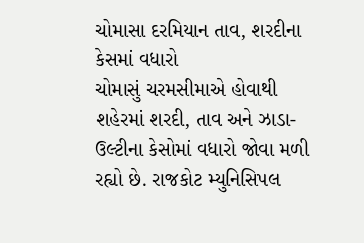ચોમાસા દરમિયાન તાવ, શરદીના કેસમાં વધારો
ચોમાસું ચરમસીમાએ હોવાથી શહેરમાં શરદી, તાવ અને ઝાડા-ઉલ્ટીના કેસોમાં વધારો જોવા મળી રહ્યો છે. રાજકોટ મ્યુનિસિપલ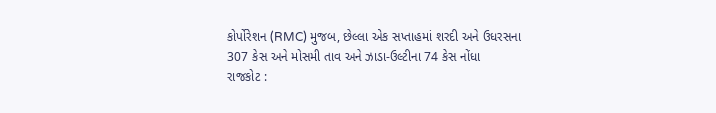કોર્પોરેશન (RMC) મુજબ, છેલ્લા એક સપ્તાહમાં શરદી અને ઉધરસના 307 કેસ અને મોસમી તાવ અને ઝાડા-ઉલ્ટીના 74 કેસ નોંધા
રાજકોટ :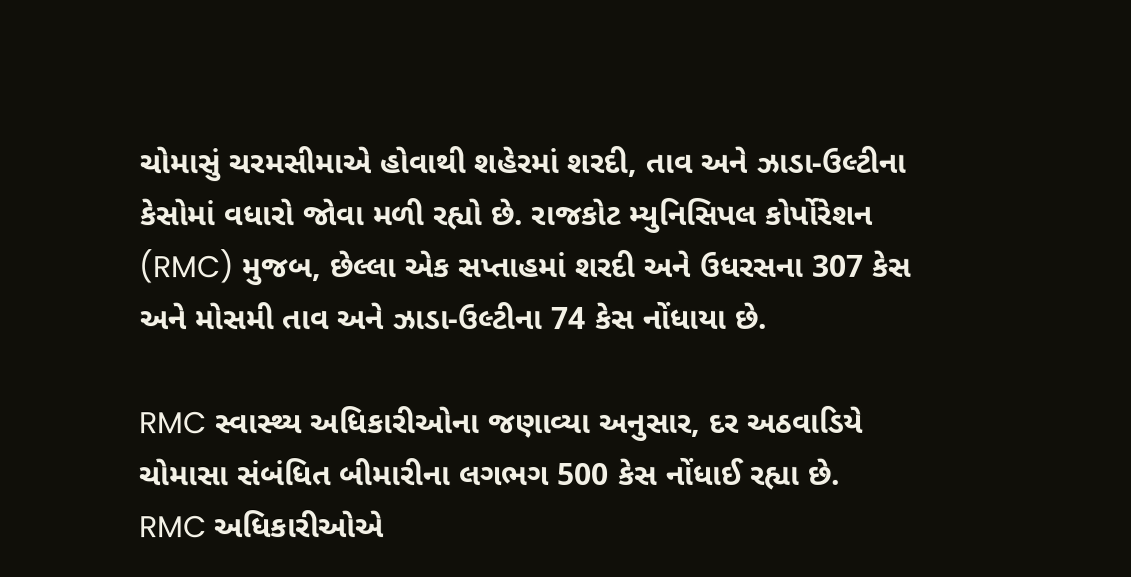ચોમાસું ચરમસીમાએ હોવાથી શહેરમાં શરદી, તાવ અને ઝાડા-ઉલ્ટીના કેસોમાં વધારો જોવા મળી રહ્યો છે. રાજકોટ મ્યુનિસિપલ કોર્પોરેશન (RMC) મુજબ, છેલ્લા એક સપ્તાહમાં શરદી અને ઉધરસના 307 કેસ અને મોસમી તાવ અને ઝાડા-ઉલ્ટીના 74 કેસ નોંધાયા છે.

RMC સ્વાસ્થ્ય અધિકારીઓના જણાવ્યા અનુસાર, દર અઠવાડિયે ચોમાસા સંબંધિત બીમારીના લગભગ 500 કેસ નોંધાઈ રહ્યા છે.
RMC અધિકારીઓએ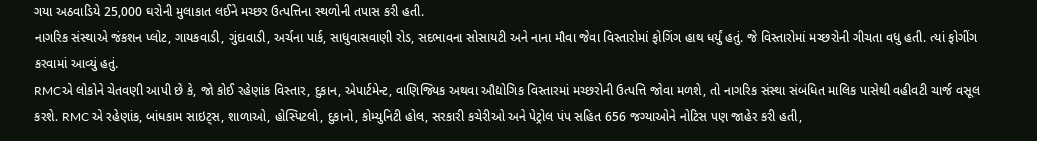ગયા અઠવાડિયે 25,000 ઘરોની મુલાકાત લઈને મચ્છર ઉત્પત્તિના સ્થળોની તપાસ કરી હતી.
નાગરિક સંસ્થાએ જંકશન પ્લોટ, ગાયકવાડી, ગુંદાવાડી, અર્ચના પાર્ક, સાધુવાસવાણી રોડ, સદભાવના સોસાયટી અને નાના મૌવા જેવા વિસ્તારોમાં ફોગિંગ હાથ ધર્યું હતું. જે વિસ્તારોમાં મચ્છરોની ગીચતા વધુ હતી. ત્યાં ફોગીંગ કરવામાં આવ્યું હતું.
RMCએ લોકોને ચેતવણી આપી છે કે, જો કોઈ રહેણાંક વિસ્તાર, દુકાન, એપાર્ટમેન્ટ, વાણિજ્યિક અથવા ઔદ્યોગિક વિસ્તારમાં મચ્છરોની ઉત્પત્તિ જોવા મળશે, તો નાગરિક સંસ્થા સંબંધિત માલિક પાસેથી વહીવટી ચાર્જ વસૂલ કરશે. RMC એ રહેણાંક, બાંધકામ સાઇટ્સ, શાળાઓ, હોસ્પિટલો, દુકાનો, કોમ્યુનિટી હોલ, સરકારી કચેરીઓ અને પેટ્રોલ પંપ સહિત 656 જગ્યાઓને નોટિસ પણ જાહેર કરી હતી,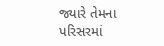જ્યારે તેમના પરિસરમાં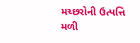મચ્છરોની ઉત્પત્તિ મળી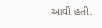આવી હતી.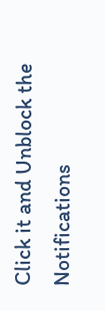Click it and Unblock the Notifications